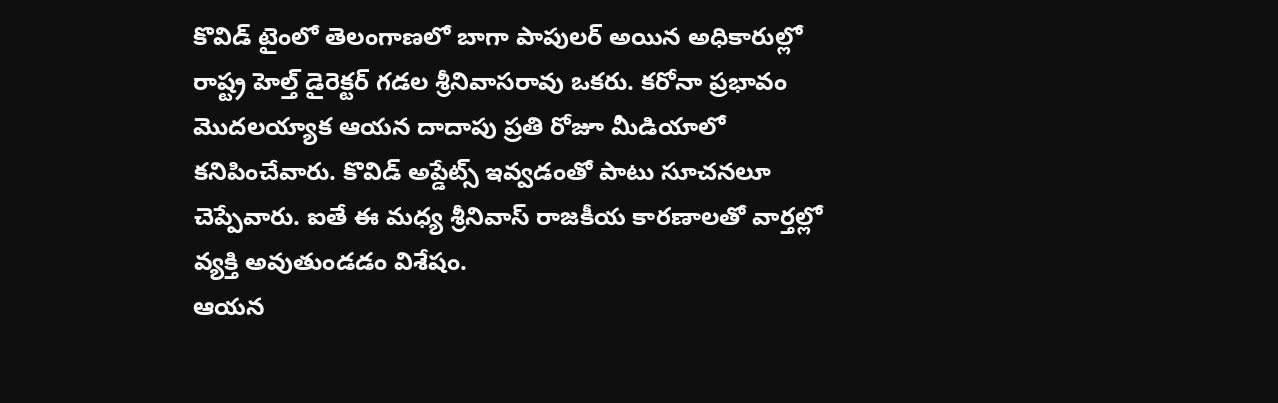కొవిడ్ టైంలో తెలంగాణలో బాగా పాపులర్ అయిన అధికారుల్లో రాష్ట్ర హెల్త్ డైరెక్టర్ గడల శ్రీనివాసరావు ఒకరు. కరోనా ప్రభావం మొదలయ్యాక ఆయన దాదాపు ప్రతి రోజూ మీడియాలో కనిపించేవారు. కొవిడ్ అప్డేట్స్ ఇవ్వడంతో పాటు సూచనలూ చెప్పేవారు. ఐతే ఈ మధ్య శ్రీనివాస్ రాజకీయ కారణాలతో వార్తల్లో వ్యక్తి అవుతుండడం విశేషం.
ఆయన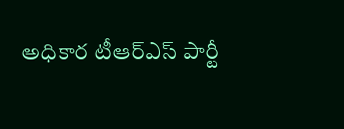అధికార టీఆర్ఎస్ పార్టీ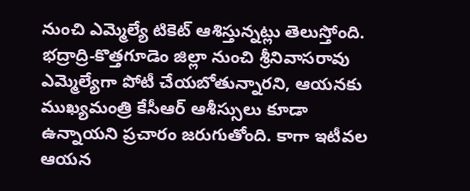నుంచి ఎమ్మెల్యే టికెట్ ఆశిస్తున్నట్లు తెలుస్తోంది. భద్రాద్రి-కొత్తగూడెం జిల్లా నుంచి శ్రీనివాసరావు ఎమ్మెల్యేగా పోటీ చేయబోతున్నారని, ఆయనకు ముఖ్యమంత్రి కేసీఆర్ ఆశీస్సులు కూడా ఉన్నాయని ప్రచారం జరుగుతోంది. కాగా ఇటీవల ఆయన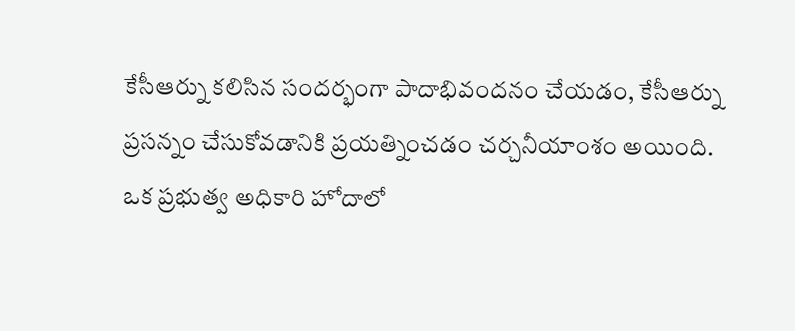కేసీఆర్ను కలిసిన సందర్భంగా పాదాభివందనం చేయడం, కేసీఆర్ను ప్రసన్నం చేసుకోవడానికి ప్రయత్నించడం చర్చనీయాంశం అయింది.
ఒక ప్రభుత్వ అధికారి హోదాలో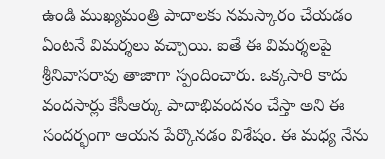ఉండి ముఖ్యమంత్రి పాదాలకు నమస్కారం చేయడం ఏంటనే విమర్శలు వచ్చాయి. ఐతే ఈ విమర్శలపై శ్రీనివాసరావు తాజాగా స్పందించారు. ఒక్కసారి కాదు వందసార్లు కేసీఆర్కు పాదాభివందనం చేస్తా అని ఈ సందర్భంగా ఆయన పేర్కొనడం విశేషం. ఈ మధ్య నేను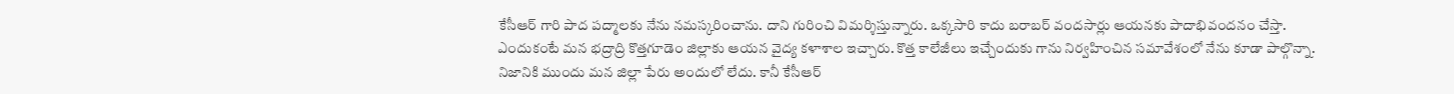కేసీఆర్ గారి పాద పద్మాలకు నేను నమస్కరించాను. దాని గురించి విమర్శిస్తున్నారు. ఒక్కసారి కాదు బరాబర్ వందసార్లు ఆయనకు పాదాభివందనం చేస్తా.
ఎందుకంటే మన భద్రాద్రి కొత్తగూడెం జిల్లాకు ఆయన వైద్య కళాశాల ఇచ్చారు. కొత్త కాలేజీలు ఇచ్చేందుకు గాను నిర్వహించిన సమావేశంలో నేను కూడా పాల్గొన్నా. నిజానికి ముందు మన జిల్లా పేరు అందులో లేదు. కానీ కేసీఆర్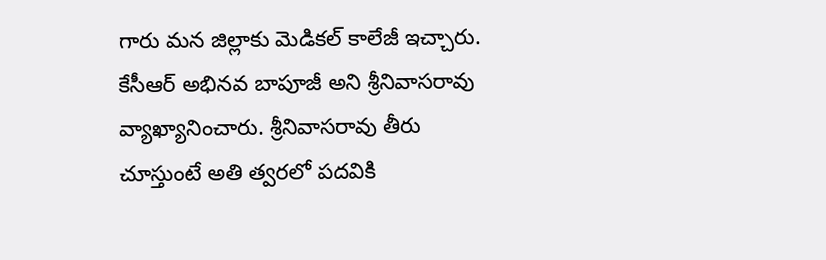గారు మన జిల్లాకు మెడికల్ కాలేజీ ఇచ్చారు. కేసీఆర్ అభినవ బాపూజీ అని శ్రీనివాసరావు వ్యాఖ్యానించారు. శ్రీనివాసరావు తీరు చూస్తుంటే అతి త్వరలో పదవికి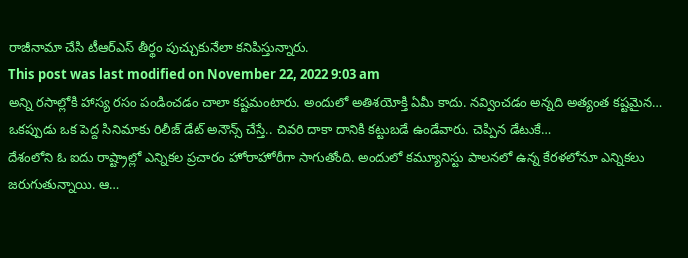రాజీనామా చేసి టీఆర్ఎస్ తీర్థం పుచ్చుకునేలా కనిపిస్తున్నారు.
This post was last modified on November 22, 2022 9:03 am
అన్ని రసాల్లోకి హాస్య రసం పండించడం చాలా కష్టమంటారు. అందులో అతిశయోక్తి ఏమీ కాదు. నవ్వించడం అన్నది అత్యంత కష్టమైన…
ఒకప్పుడు ఒక పెద్ద సినిమాకు రిలీజ్ డేట్ అనౌన్స్ చేస్తే.. చివరి దాకా దానికి కట్టుబడే ఉండేవారు. చెప్పిన డేటుకే…
దేశంలోని ఓ ఐదు రాష్ట్రాల్లో ఎన్నికల ప్రచారం హోరాహోరీగా సాగుతోంది. అందులో కమ్యూనిస్టు పాలనలో ఉన్న కేరళలోనూ ఎన్నికలు జరుగుతున్నాయి. ఆ…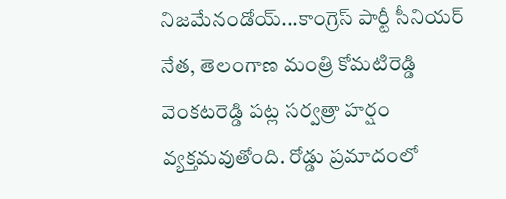నిజమేనండోయ్...కాంగ్రెస్ పార్టీ సీనియర్ నేత, తెలంగాణ మంత్రి కోమటిరెడ్డి వెంకటరెడ్డి పట్ల సర్వత్రా హర్షం వ్యక్తమవుతోంది. రోడ్డు ప్రమాదంలో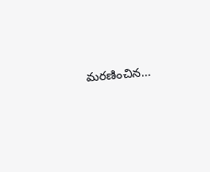మరణించిన…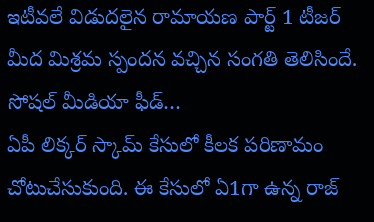ఇటీవలే విడుదలైన రామాయణ పార్ట్ 1 టీజర్ మీద మిశ్రమ స్పందన వచ్చిన సంగతి తెలిసిందే. సోషల్ మీడియా ఫీడ్…
ఏపీ లిక్కర్ స్కామ్ కేసులో కీలక పరిణామం చోటుచేసుకుంది. ఈ కేసులో ఏ1గా ఉన్న రాజ్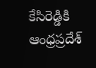కేసిరెడ్డికి ఆంధ్రప్రదేశ్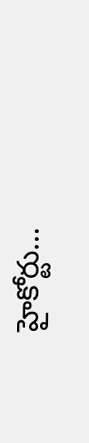హైకోర్టు…